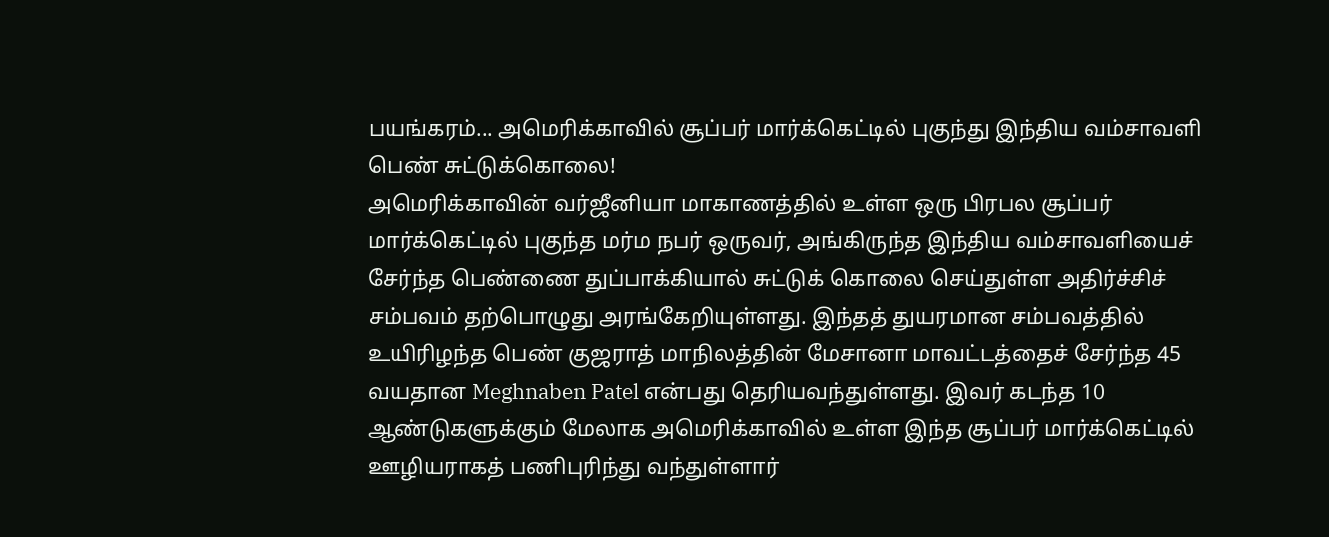பயங்கரம்... அமெரிக்காவில் சூப்பர் மார்க்கெட்டில் புகுந்து இந்திய வம்சாவளி பெண் சுட்டுக்கொலை!
அமெரிக்காவின் வர்ஜீனியா மாகாணத்தில் உள்ள ஒரு பிரபல சூப்பர் மார்க்கெட்டில் புகுந்த மர்ம நபர் ஒருவர், அங்கிருந்த இந்திய வம்சாவளியைச் சேர்ந்த பெண்ணை துப்பாக்கியால் சுட்டுக் கொலை செய்துள்ள அதிர்ச்சிச் சம்பவம் தற்பொழுது அரங்கேறியுள்ளது. இந்தத் துயரமான சம்பவத்தில் உயிரிழந்த பெண் குஜராத் மாநிலத்தின் மேசானா மாவட்டத்தைச் சேர்ந்த 45 வயதான Meghnaben Patel என்பது தெரியவந்துள்ளது. இவர் கடந்த 10 ஆண்டுகளுக்கும் மேலாக அமெரிக்காவில் உள்ள இந்த சூப்பர் மார்க்கெட்டில் ஊழியராகத் பணிபுரிந்து வந்துள்ளார்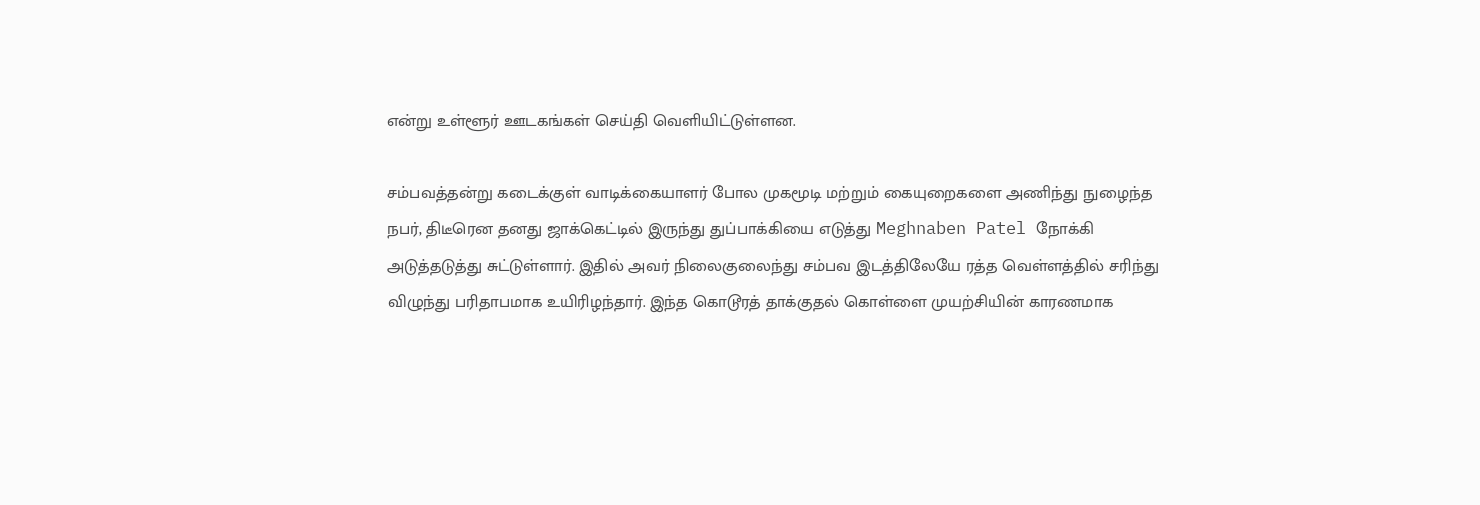என்று உள்ளூர் ஊடகங்கள் செய்தி வெளியிட்டுள்ளன.

சம்பவத்தன்று கடைக்குள் வாடிக்கையாளர் போல முகமூடி மற்றும் கையுறைகளை அணிந்து நுழைந்த நபர், திடீரென தனது ஜாக்கெட்டில் இருந்து துப்பாக்கியை எடுத்து Meghnaben Patel நோக்கி அடுத்தடுத்து சுட்டுள்ளார். இதில் அவர் நிலைகுலைந்து சம்பவ இடத்திலேயே ரத்த வெள்ளத்தில் சரிந்து விழுந்து பரிதாபமாக உயிரிழந்தார். இந்த கொடூரத் தாக்குதல் கொள்ளை முயற்சியின் காரணமாக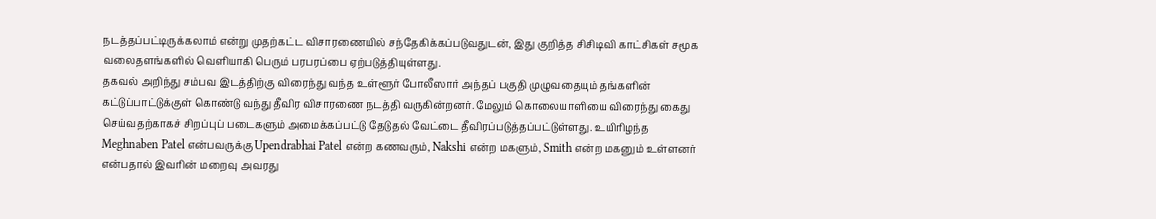நடத்தப்பட்டிருக்கலாம் என்று முதற்கட்ட விசாரணையில் சந்தேகிக்கப்படுவதுடன், இது குறித்த சிசிடிவி காட்சிகள் சமூக வலைதளங்களில் வெளியாகி பெரும் பரபரப்பை ஏற்படுத்தியுள்ளது.
தகவல் அறிந்து சம்பவ இடத்திற்கு விரைந்து வந்த உள்ளூர் போலீஸார் அந்தப் பகுதி முழுவதையும் தங்களின் கட்டுப்பாட்டுக்குள் கொண்டு வந்து தீவிர விசாரணை நடத்தி வருகின்றனர். மேலும் கொலையாளியை விரைந்து கைது செய்வதற்காகச் சிறப்புப் படைகளும் அமைக்கப்பட்டு தேடுதல் வேட்டை தீவிரப்படுத்தப்பட்டுள்ளது. உயிரிழந்த Meghnaben Patel என்பவருக்கு Upendrabhai Patel என்ற கணவரும், Nakshi என்ற மகளும், Smith என்ற மகனும் உள்ளனர் என்பதால் இவரின் மறைவு அவரது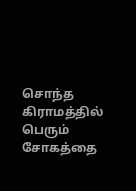சொந்த கிராமத்தில் பெரும் சோகத்தை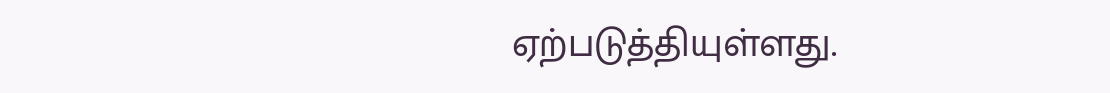ஏற்படுத்தியுள்ளது.